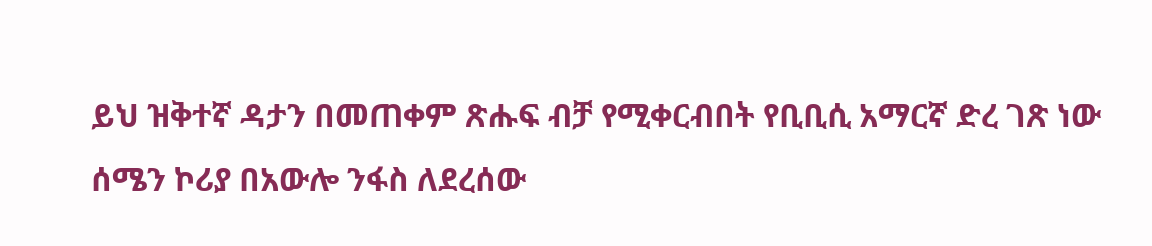ይህ ዝቅተኛ ዳታን በመጠቀም ጽሑፍ ብቻ የሚቀርብበት የቢቢሲ አማርኛ ድረ ገጽ ነው
ሰሜን ኮሪያ በአውሎ ንፋስ ለደረሰው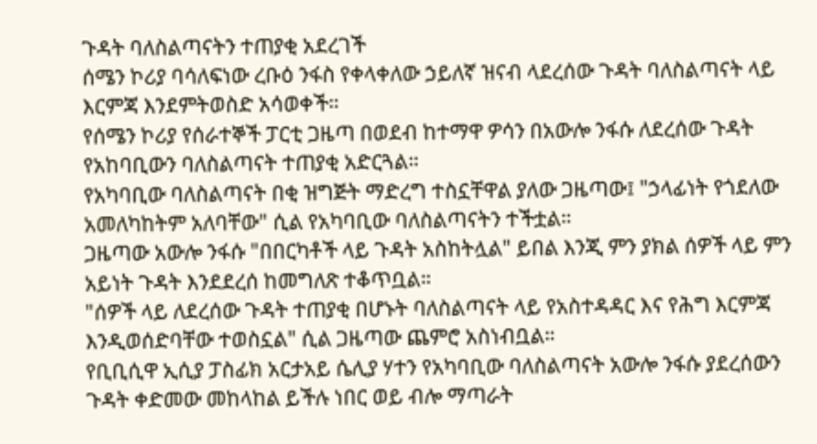ጉዳት ባለስልጣናትን ተጠያቂ አደረገች
ሰሜን ኮሪያ ባሳለፍነው ረቡዕ ንፋስ የቀላቀለው ኃይለኛ ዝናብ ላደረሰው ጉዳት ባለስልጣናት ላይ እርምጃ እንደምትወስድ አሳወቀች።
የሰሜን ኮሪያ የሰራተኞች ፓርቲ ጋዜጣ በወደብ ከተማዋ ዎሳን በአውሎ ንፋሱ ለደረሰው ጉዳት የአከባቢውን ባለስልጣናት ተጠያቂ አድርጓል።
የአካባቢው ባለስልጣናት በቂ ዝግጅት ማድረግ ተስኗቸዋል ያለው ጋዜጣው፤ "ኃላፊነት የጎደለው አመለካከትም አለባቸው" ሲል የአካባቢው ባለስልጣናትን ተችቷል።
ጋዜጣው አውሎ ንፋሱ "በበርካቶች ላይ ጉዳት አስከትሏል" ይበል እንጂ ምን ያክል ሰዎች ላይ ምን አይነት ጉዳት እንደደረሰ ከመግለጽ ተቆጥቧል።
"ሰዎች ላይ ለደረሰው ጉዳት ተጠያቂ በሆኑት ባለስልጣናት ላይ የአስተዳዳር እና የሕግ እርምጃ እንዲወሰድባቸው ተወስኗል" ሲል ጋዜጣው ጨምሮ አስነብቧል።
የቢቢሲዋ ኢሲያ ፓስፊክ አርታአይ ሴሊያ ሃተን የአካባቢው ባለስልጣናት አውሎ ንፋሱ ያደረሰውን ጉዳት ቀድመው መከላከል ይችሉ ነበር ወይ ብሎ ማጣራት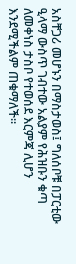አስቸጋሪ መሆኑን በማስታወስ፤ ግለሰቦቹ በፓርቲው ዒላማ ውስጥ ገብተው አልያም የሕዝቡን ቁጣ ለመቀነስ ታስቦ የተወሰደ እርምጃ ሊሆን እንደሚችልም ጠቁማለች።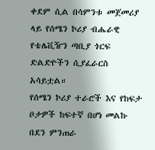ቀደም ሲል በሳምንቱ መጀመሪያ ላይ የሰሜን ኮሪያ ብሔራዊ የቴሌቪዥን ጣቢያ ጎርፍ ድልድዮችን ሲያፈራርስ አሳይቷል።
የሰሜን ኮሪያ ተራሮች እና የከፍታ ቦታዎች ከፍተኛ በሆነ መልኩ በደን ምንጠራ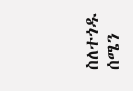ስለተጎዱ ሰሜን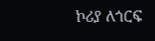ኮሪያ ለጎርፍ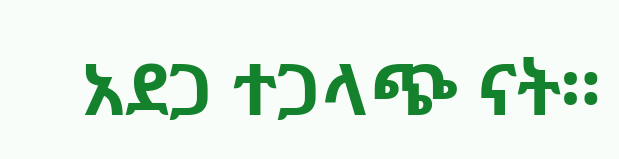አደጋ ተጋላጭ ናት።